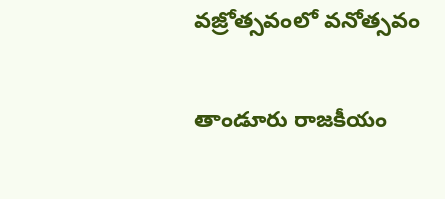వ‌జ్రోత్స‌వంలో వ‌నోత్స‌వం

తాండూరు రాజకీయం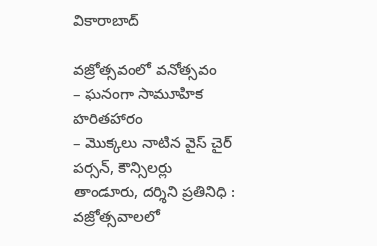వికారాబాద్

వ‌జ్రోత్స‌వంలో వ‌నోత్స‌వం
– ఘ‌నంగా సామూహిక హ‌రిత‌హారం
– మొక్క‌లు నాటిన వైస్ చైర్ ప‌ర్స‌న్, కౌన్సిల‌ర్లు
తాండూరు, ద‌ర్శిని ప్ర‌తినిధి : వ‌జ్రోత్స‌వాలలో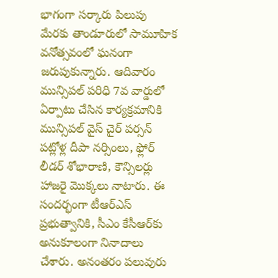భాగంగా స‌ర్కారు పిలుపు మేర‌కు తాండూరులో సామూహిక వ‌నోత్స‌వంలో ఘ‌నంగా జ‌రుపుకున్నారు. ఆదివారం మున్సిప‌ల్ ప‌రిధి 7వ వార్డులో ఏర్పాటు చేసిన కార్య‌క్ర‌మానికి మున్సిప‌ల్ వైస్ చైర్ ప‌ర్స‌న్ ప‌ట్లోళ్ల దీపా న‌ర్సింలు, ఫ్లోర్ లీడ‌ర్ శోభారాణి, కౌన్సిల‌ర్లు హాజ‌రై మొక్క‌లు నాటారు. ఈ సంద‌ర్భంగా టీఆర్ఎస్ ప్ర‌భుత్వానికి, సీఎం కేసీఆర్‌కు అనుకూలంగా నినాదాలు చేశారు. అనంత‌రం ప‌లువురు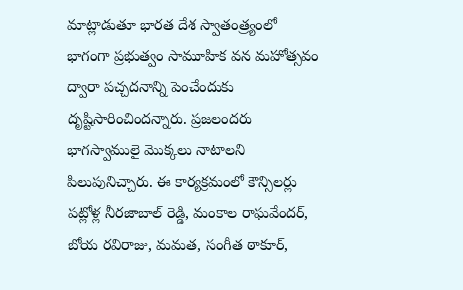మాట్లాడుతూ భార‌త దేశ స్వాతంత్ర్యంలో భాగంగా ప్ర‌భుత్వం సామూహిక వ‌న మ‌హోత్స‌వం ద్వారా ప‌చ్చ‌ద‌నాన్ని పెంచేందుకు దృష్టిసారించింద‌న్నారు. ప్ర‌జ‌లంద‌రు భాగ‌స్వాములై మొక్క‌లు నాటాల‌ని పిలుపునిచ్చారు. ఈ కార్య‌క్ర‌మంలో కౌన్సిల‌ర్లు ప‌ట్లోళ్ల నీర‌జాబాల్ రెడ్డి, మంకాల రాఘ‌వేంద‌ర్, బోయ ర‌విరాజు, మ‌మ‌త‌, సంగీత ఠాకూర్,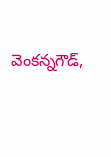వెంక‌న్న‌గౌడ్,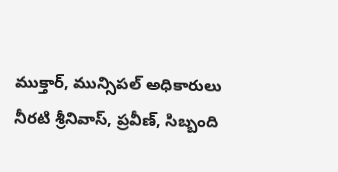ముక్తార్, మున్సిప‌ల్ అధికారులు నీర‌టి శ్రీ‌నివాస్, ప్ర‌వీణ్‌, సిబ్బంది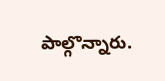పాల్గొన్నారు.